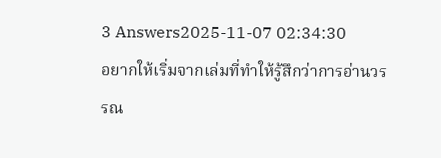3 Answers2025-11-07 02:34:30
อยากให้เริ่มจากเล่มที่ทำให้รู้สึกว่าการอ่านวรรณ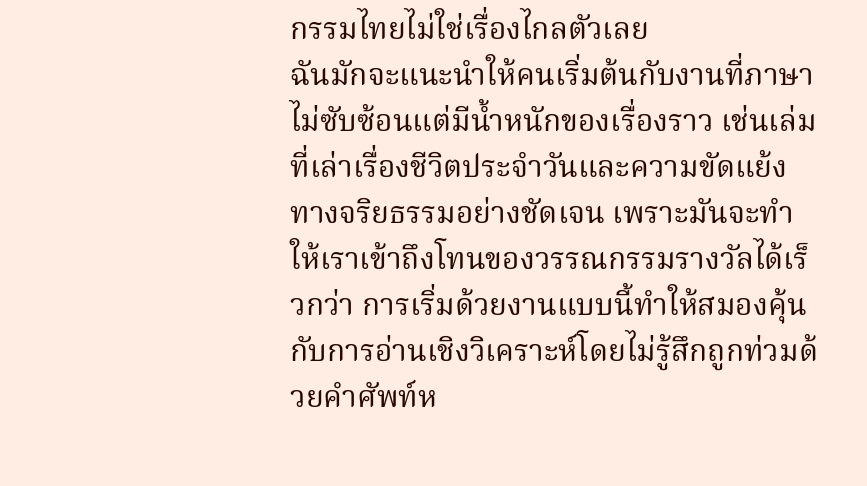กรรมไทยไม่ใช่เรื่องไกลตัวเลย
ฉันมักจะแนะนำให้คนเริ่มต้นกับงานที่ภาษาไม่ซับซ้อนแต่มีน้ำหนักของเรื่องราว เช่นเล่มที่เล่าเรื่องชีวิตประจำวันและความขัดแย้งทางจริยธรรมอย่างชัดเจน เพราะมันจะทำให้เราเข้าถึงโทนของวรรณกรรมรางวัลได้เร็วกว่า การเริ่มด้วยงานแบบนี้ทำให้สมองคุ้นกับการอ่านเชิงวิเคราะห์โดยไม่รู้สึกถูกท่วมด้วยคำศัพท์ห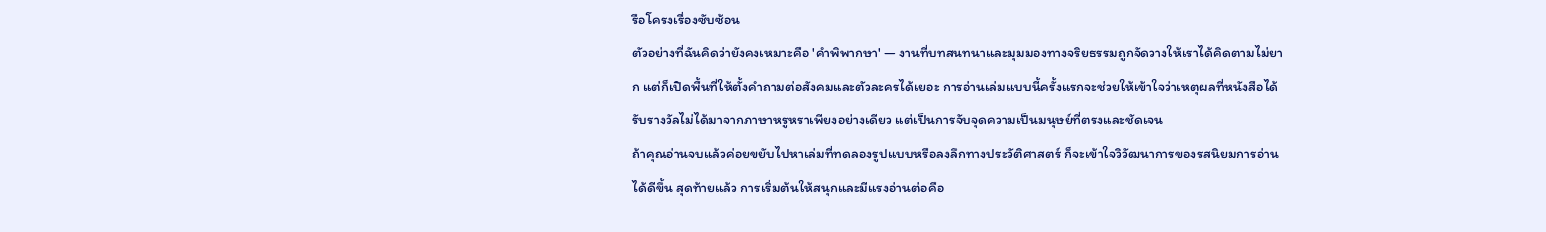รือโครงเรื่องซับซ้อน
ตัวอย่างที่ฉันคิดว่ายังคงเหมาะคือ 'คำพิพากษา' — งานที่บทสนทนาและมุมมองทางจริยธรรมถูกจัดวางให้เราได้คิดตามไม่ยาก แต่ก็เปิดพื้นที่ให้ตั้งคำถามต่อสังคมและตัวละครได้เยอะ การอ่านเล่มแบบนี้ครั้งแรกจะช่วยให้เข้าใจว่าเหตุผลที่หนังสือได้รับรางวัลไม่ได้มาจากภาษาหรูหราเพียงอย่างเดียว แต่เป็นการจับจุดความเป็นมนุษย์ที่ตรงและชัดเจน
ถ้าคุณอ่านจบแล้วค่อยขยับไปหาเล่มที่ทดลองรูปแบบหรือลงลึกทางประวัติศาสตร์ ก็จะเข้าใจวิวัฒนาการของรสนิยมการอ่านได้ดีขึ้น สุดท้ายแล้ว การเริ่มต้นให้สนุกและมีแรงอ่านต่อคือ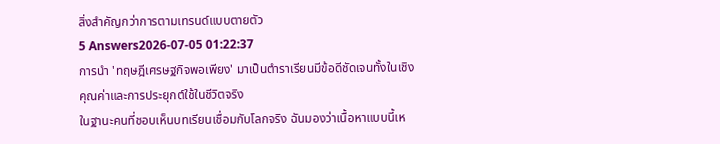สิ่งสำคัญกว่าการตามเทรนด์แบบตายตัว
5 Answers2026-07-05 01:22:37
การนำ 'ทฤษฎีเศรษฐกิจพอเพียง' มาเป็นตำราเรียนมีข้อดีชัดเจนทั้งในเชิงคุณค่าและการประยุกต์ใช้ในชีวิตจริง
ในฐานะคนที่ชอบเห็นบทเรียนเชื่อมกับโลกจริง ฉันมองว่าเนื้อหาแบบนี้เห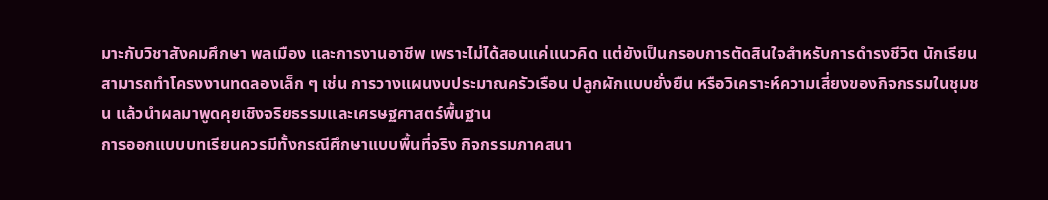มาะกับวิชาสังคมศึกษา พลเมือง และการงานอาชีพ เพราะไม่ได้สอนแค่แนวคิด แต่ยังเป็นกรอบการตัดสินใจสำหรับการดำรงชีวิต นักเรียนสามารถทำโครงงานทดลองเล็ก ๆ เช่น การวางแผนงบประมาณครัวเรือน ปลูกผักแบบยั่งยืน หรือวิเคราะห์ความเสี่ยงของกิจกรรมในชุมชน แล้วนำผลมาพูดคุยเชิงจริยธรรมและเศรษฐศาสตร์พื้นฐาน
การออกแบบบทเรียนควรมีทั้งกรณีศึกษาแบบพื้นที่จริง กิจกรรมภาคสนา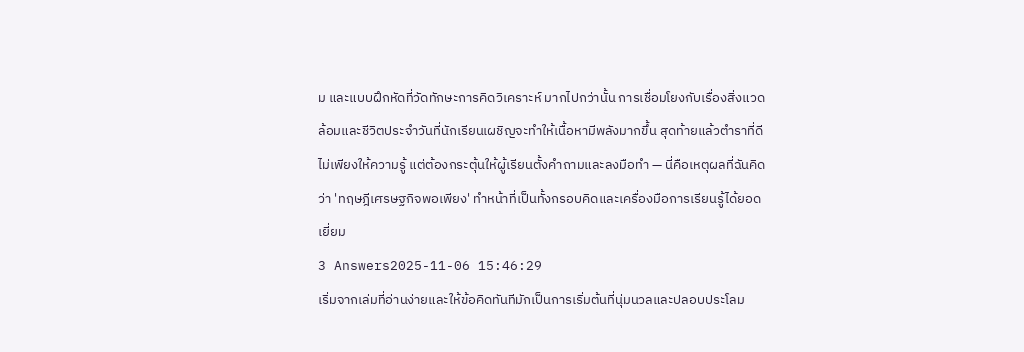ม และแบบฝึกหัดที่วัดทักษะการคิดวิเคราะห์ มากไปกว่านั้น การเชื่อมโยงกับเรื่องสิ่งแวดล้อมและชีวิตประจำวันที่นักเรียนเผชิญจะทำให้เนื้อหามีพลังมากขึ้น สุดท้ายแล้วตำราที่ดีไม่เพียงให้ความรู้ แต่ต้องกระตุ้นให้ผู้เรียนตั้งคำถามและลงมือทำ — นี่คือเหตุผลที่ฉันคิดว่า 'ทฤษฎีเศรษฐกิจพอเพียง' ทำหน้าที่เป็นทั้งกรอบคิดและเครื่องมือการเรียนรู้ได้ยอดเยี่ยม
3 Answers2025-11-06 15:46:29
เริ่มจากเล่มที่อ่านง่ายและให้ข้อคิดทันทีมักเป็นการเริ่มต้นที่นุ่มนวลและปลอบประโลม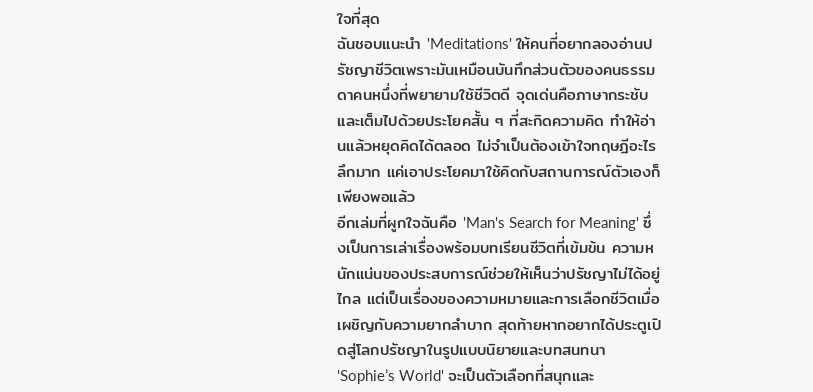ใจที่สุด
ฉันชอบแนะนำ 'Meditations' ให้คนที่อยากลองอ่านปรัชญาชีวิตเพราะมันเหมือนบันทึกส่วนตัวของคนธรรมดาคนหนึ่งที่พยายามใช้ชีวิตดี จุดเด่นคือภาษากระชับและเต็มไปด้วยประโยคสั้น ๆ ที่สะกิดความคิด ทำให้อ่านแล้วหยุดคิดได้ตลอด ไม่จำเป็นต้องเข้าใจทฤษฎีอะไรลึกมาก แค่เอาประโยคมาใช้คิดกับสถานการณ์ตัวเองก็เพียงพอแล้ว
อีกเล่มที่ผูกใจฉันคือ 'Man's Search for Meaning' ซึ่งเป็นการเล่าเรื่องพร้อมบทเรียนชีวิตที่เข้มข้น ความหนักแน่นของประสบการณ์ช่วยให้เห็นว่าปรัชญาไม่ได้อยู่ไกล แต่เป็นเรื่องของความหมายและการเลือกชีวิตเมื่อเผชิญกับความยากลำบาก สุดท้ายหากอยากได้ประตูเปิดสู่โลกปรัชญาในรูปแบบนิยายและบทสนทนา 'Sophie’s World' จะเป็นตัวเลือกที่สนุกและ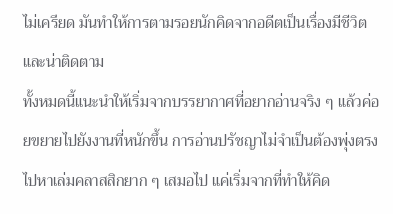ไม่เครียด มันทำให้การตามรอยนักคิดจากอดีตเป็นเรื่องมีชีวิตและน่าติดตาม
ทั้งหมดนี้แนะนำให้เริ่มจากบรรยากาศที่อยากอ่านจริง ๆ แล้วค่อยขยายไปยังงานที่หนักขึ้น การอ่านปรัชญาไม่จำเป็นต้องพุ่งตรงไปหาเล่มคลาสสิกยาก ๆ เสมอไป แค่เริ่มจากที่ทำให้คิด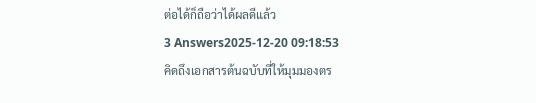ต่อได้ก็ถือว่าได้ผลดีแล้ว
3 Answers2025-12-20 09:18:53
คิดถึงเอกสารต้นฉบับที่ให้มุมมองตร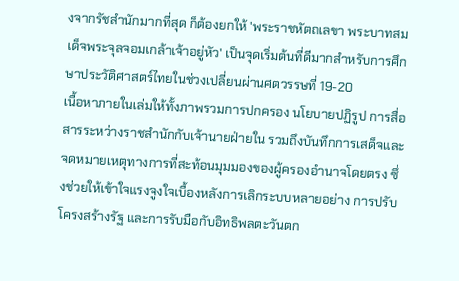งจากรัชสำนักมากที่สุด ก็ต้องยกให้ 'พระราชหัตถเลขา พระบาทสมเด็จพระจุลจอมเกล้าเจ้าอยู่หัว' เป็นจุดเริ่มต้นที่ดีมากสำหรับการศึกษาประวัติศาสตร์ไทยในช่วงเปลี่ยนผ่านศตวรรษที่ 19-20
เนื้อหาภายในเล่มให้ทั้งภาพรวมการปกครอง นโยบายปฏิรูป การสื่อสารระหว่างราชสำนักกับเจ้านายฝ่ายใน รวมถึงบันทึกการเสด็จและจดหมายเหตุทางการที่สะท้อนมุมมองของผู้ครองอำนาจโดยตรง ซึ่งช่วยให้เข้าใจแรงจูงใจเบื้องหลังการเลิกระบบหลายอย่าง การปรับโครงสร้างรัฐ และการรับมือกับอิทธิพลตะวันตก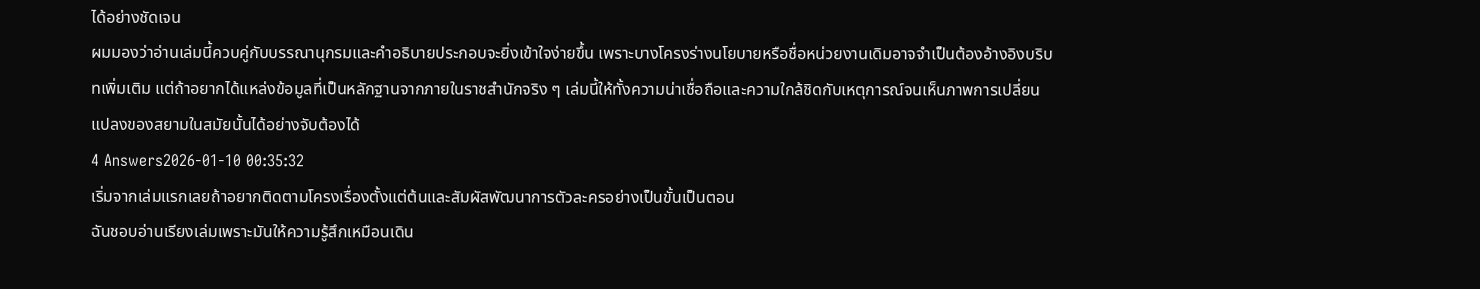ได้อย่างชัดเจน
ผมมองว่าอ่านเล่มนี้ควบคู่กับบรรณานุกรมและคำอธิบายประกอบจะยิ่งเข้าใจง่ายขึ้น เพราะบางโครงร่างนโยบายหรือชื่อหน่วยงานเดิมอาจจำเป็นต้องอ้างอิงบริบทเพิ่มเติม แต่ถ้าอยากได้แหล่งข้อมูลที่เป็นหลักฐานจากภายในราชสำนักจริง ๆ เล่มนี้ให้ทั้งความน่าเชื่อถือและความใกล้ชิดกับเหตุการณ์จนเห็นภาพการเปลี่ยนแปลงของสยามในสมัยนั้นได้อย่างจับต้องได้
4 Answers2026-01-10 00:35:32
เริ่มจากเล่มแรกเลยถ้าอยากติดตามโครงเรื่องตั้งแต่ต้นและสัมผัสพัฒนาการตัวละครอย่างเป็นขั้นเป็นตอน
ฉันชอบอ่านเรียงเล่มเพราะมันให้ความรู้สึกเหมือนเดิน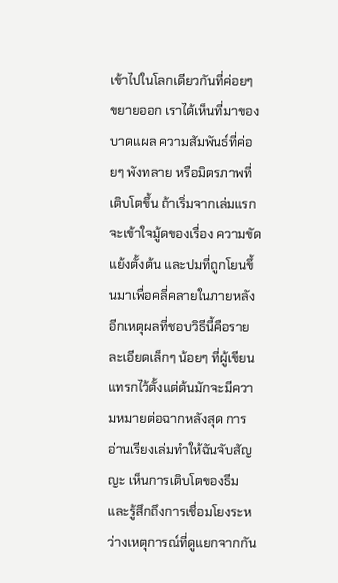เข้าไปในโลกเดียวกันที่ค่อยๆ ขยายออก เราได้เห็นที่มาของบาดแผล ความสัมพันธ์ที่ค่อยๆ พังทลาย หรือมิตรภาพที่เติบโตขึ้น ถ้าเริ่มจากเล่มแรกจะเข้าใจมู้ดของเรื่อง ความขัดแย้งตั้งต้น และปมที่ถูกโยนขึ้นมาเพื่อคลี่คลายในภายหลัง
อีกเหตุผลที่ชอบวิธีนี้คือรายละเอียดเล็กๆ น้อยๆ ที่ผู้เขียนแทรกไว้ตั้งแต่ต้นมักจะมีความหมายต่อฉากหลังสุด การอ่านเรียงเล่มทำให้ฉันจับสัญญะ เห็นการเติบโตของธีม และรู้สึกถึงการเชื่อมโยงระหว่างเหตุการณ์ที่ดูแยกจากกัน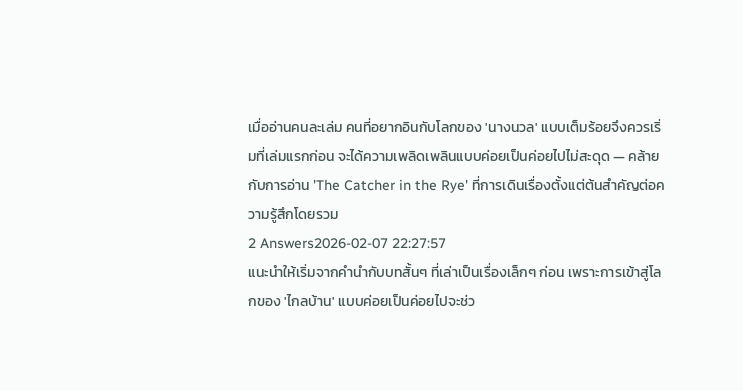เมื่ออ่านคนละเล่ม คนที่อยากอินกับโลกของ 'นางนวล' แบบเต็มร้อยจึงควรเริ่มที่เล่มแรกก่อน จะได้ความเพลิดเพลินแบบค่อยเป็นค่อยไปไม่สะดุด — คล้ายกับการอ่าน 'The Catcher in the Rye' ที่การเดินเรื่องตั้งแต่ต้นสำคัญต่อความรู้สึกโดยรวม
2 Answers2026-02-07 22:27:57
แนะนำให้เริ่มจากคำนำกับบทสั้นๆ ที่เล่าเป็นเรื่องเล็กๆ ก่อน เพราะการเข้าสู่โลกของ 'ไกลบ้าน' แบบค่อยเป็นค่อยไปจะช่ว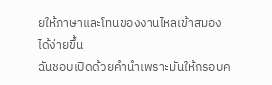ยให้ภาษาและโทนของงานไหลเข้าสมองได้ง่ายขึ้น
ฉันชอบเปิดด้วยคำนำเพราะมันให้กรอบค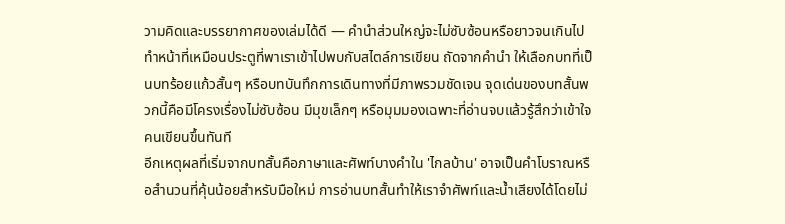วามคิดและบรรยากาศของเล่มได้ดี — คำนำส่วนใหญ่จะไม่ซับซ้อนหรือยาวจนเกินไป ทำหน้าที่เหมือนประตูที่พาเราเข้าไปพบกับสไตล์การเขียน ถัดจากคำนำ ให้เลือกบทที่เป็นบทร้อยแก้วสั้นๆ หรือบทบันทึกการเดินทางที่มีภาพรวมชัดเจน จุดเด่นของบทสั้นพวกนี้คือมีโครงเรื่องไม่ซับซ้อน มีมุขเล็กๆ หรือมุมมองเฉพาะที่อ่านจบแล้วรู้สึกว่าเข้าใจคนเขียนขึ้นทันที
อีกเหตุผลที่เริ่มจากบทสั้นคือภาษาและศัพท์บางคำใน 'ไกลบ้าน' อาจเป็นคำโบราณหรือสำนวนที่คุ้นน้อยสำหรับมือใหม่ การอ่านบทสั้นทำให้เราจำศัพท์และน้ำเสียงได้โดยไม่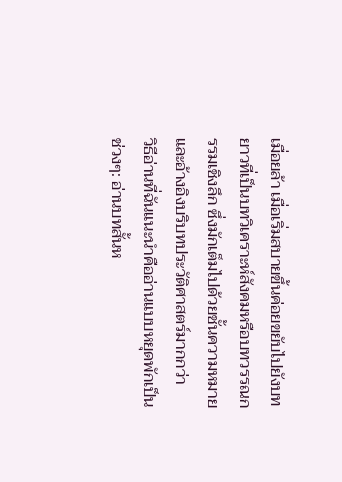เมื่อยล้า เมื่อเริ่มสบายขึ้นค่อยขยับไปยังบทยาวที่เป็นบทวิเคราะห์สังคมหรือบทวรรณกรรมเชิงลึก ซึ่งมักเต็มไปด้วยชั้นความหมายและอ้างอิงบริบทประวัติศาสตร์มากกว่า
วิธีอ่านที่ฉันแนะนำคืออ่านแบบหยุดพักเป็นช่วงๆ: อ่านบทสั้นห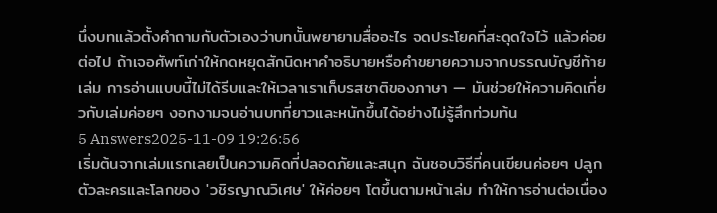นึ่งบทแล้วตั้งคำถามกับตัวเองว่าบทนั้นพยายามสื่ออะไร จดประโยคที่สะดุดใจไว้ แล้วค่อยต่อไป ถ้าเจอศัพท์เก่าให้กดหยุดสักนิดหาคำอธิบายหรือคำขยายความจากบรรณบัญชีท้ายเล่ม การอ่านแบบนี้ไม่ได้รีบและให้เวลาเราเก็บรสชาติของภาษา — มันช่วยให้ความคิดเกี่ยวกับเล่มค่อยๆ งอกงามจนอ่านบทที่ยาวและหนักขึ้นได้อย่างไม่รู้สึกท่วมท้น
5 Answers2025-11-09 19:26:56
เริ่มต้นจากเล่มแรกเลยเป็นความคิดที่ปลอดภัยและสนุก ฉันชอบวิธีที่คนเขียนค่อยๆ ปลูกตัวละครและโลกของ 'วชิรญาณวิเศษ' ให้ค่อยๆ โตขึ้นตามหน้าเล่ม ทำให้การอ่านต่อเนื่อง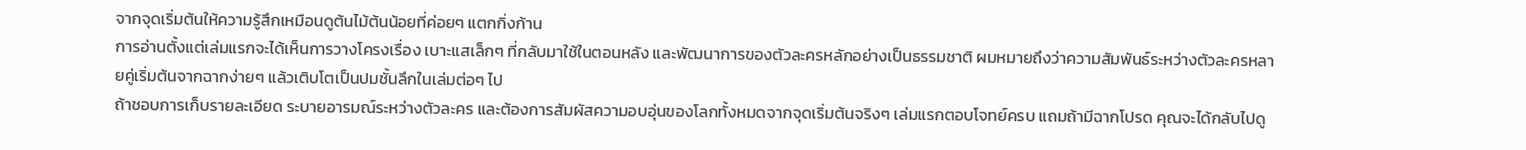จากจุดเริ่มต้นให้ความรู้สึกเหมือนดูต้นไม้ต้นน้อยที่ค่อยๆ แตกกิ่งก้าน
การอ่านตั้งแต่เล่มแรกจะได้เห็นการวางโครงเรื่อง เบาะแสเล็กๆ ที่กลับมาใช้ในตอนหลัง และพัฒนาการของตัวละครหลักอย่างเป็นธรรมชาติ ผมหมายถึงว่าความสัมพันธ์ระหว่างตัวละครหลายคู่เริ่มต้นจากฉากง่ายๆ แล้วเติบโตเป็นปมชั้นลึกในเล่มต่อๆ ไป
ถ้าชอบการเก็บรายละเอียด ระบายอารมณ์ระหว่างตัวละคร และต้องการสัมผัสความอบอุ่นของโลกทั้งหมดจากจุดเริ่มต้นจริงๆ เล่มแรกตอบโจทย์ครบ แถมถ้ามีฉากโปรด คุณจะได้กลับไปดู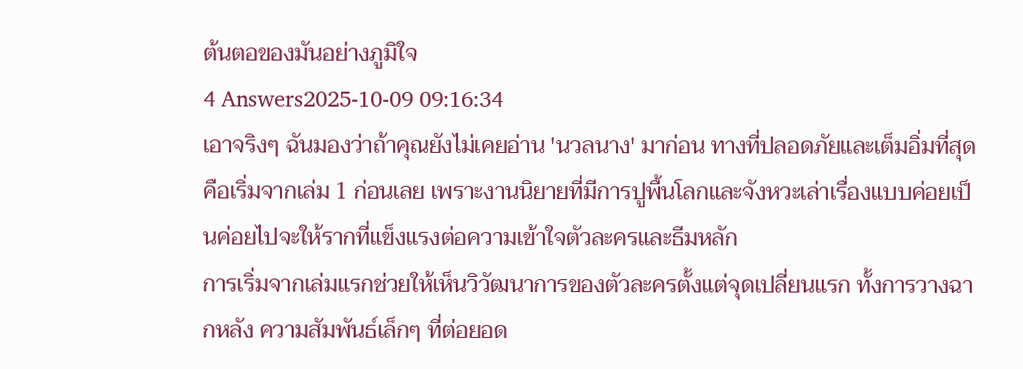ต้นตอของมันอย่างภูมิใจ
4 Answers2025-10-09 09:16:34
เอาจริงๆ ฉันมองว่าถ้าคุณยังไม่เคยอ่าน 'นวลนาง' มาก่อน ทางที่ปลอดภัยและเต็มอิ่มที่สุดคือเริ่มจากเล่ม 1 ก่อนเลย เพราะงานนิยายที่มีการปูพื้นโลกและจังหวะเล่าเรื่องแบบค่อยเป็นค่อยไปจะให้รากที่แข็งแรงต่อความเข้าใจตัวละครและธีมหลัก
การเริ่มจากเล่มแรกช่วยให้เห็นวิวัฒนาการของตัวละครตั้งแต่จุดเปลี่ยนแรก ทั้งการวางฉากหลัง ความสัมพันธ์เล็กๆ ที่ต่อยอด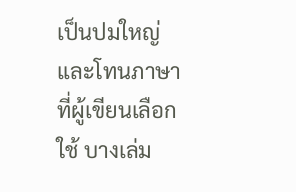เป็นปมใหญ่ และโทนภาษาที่ผู้เขียนเลือกใช้ บางเล่ม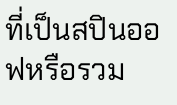ที่เป็นสปินออฟหรือรวม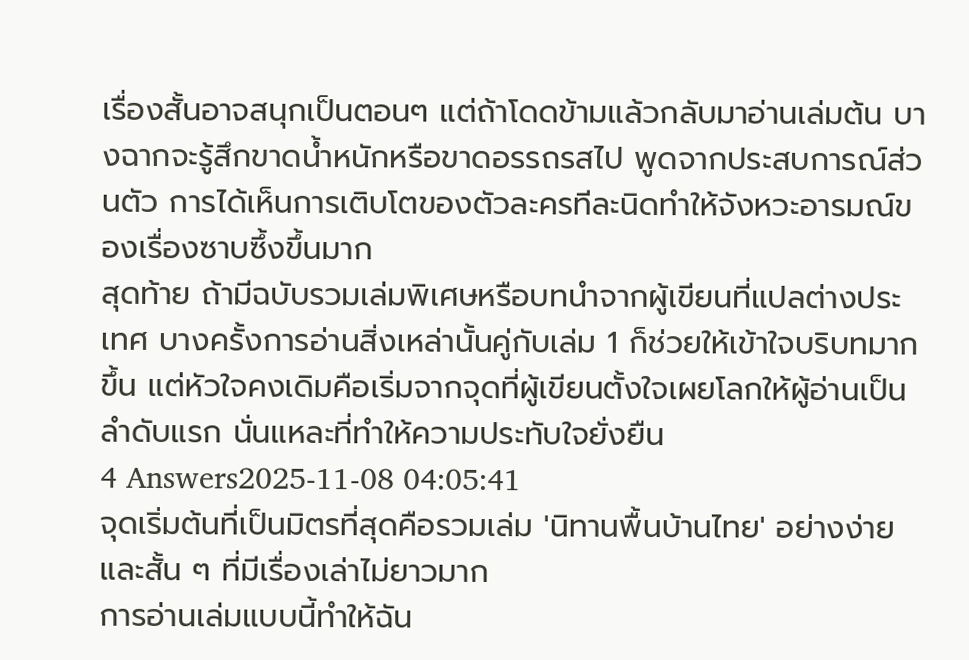เรื่องสั้นอาจสนุกเป็นตอนๆ แต่ถ้าโดดข้ามแล้วกลับมาอ่านเล่มต้น บางฉากจะรู้สึกขาดน้ำหนักหรือขาดอรรถรสไป พูดจากประสบการณ์ส่วนตัว การได้เห็นการเติบโตของตัวละครทีละนิดทำให้จังหวะอารมณ์ของเรื่องซาบซึ้งขึ้นมาก
สุดท้าย ถ้ามีฉบับรวมเล่มพิเศษหรือบทนำจากผู้เขียนที่แปลต่างประเทศ บางครั้งการอ่านสิ่งเหล่านั้นคู่กับเล่ม 1 ก็ช่วยให้เข้าใจบริบทมากขึ้น แต่หัวใจคงเดิมคือเริ่มจากจุดที่ผู้เขียนตั้งใจเผยโลกให้ผู้อ่านเป็นลำดับแรก นั่นแหละที่ทำให้ความประทับใจยั่งยืน
4 Answers2025-11-08 04:05:41
จุดเริ่มต้นที่เป็นมิตรที่สุดคือรวมเล่ม 'นิทานพื้นบ้านไทย' อย่างง่ายและสั้น ๆ ที่มีเรื่องเล่าไม่ยาวมาก
การอ่านเล่มแบบนี้ทำให้ฉัน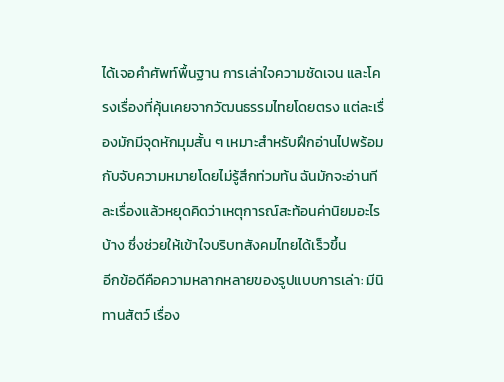ได้เจอคำศัพท์พื้นฐาน การเล่าใจความชัดเจน และโครงเรื่องที่คุ้นเคยจากวัฒนธรรมไทยโดยตรง แต่ละเรื่องมักมีจุดหักมุมสั้น ๆ เหมาะสำหรับฝึกอ่านไปพร้อมกับจับความหมายโดยไม่รู้สึกท่วมท้น ฉันมักจะอ่านทีละเรื่องแล้วหยุดคิดว่าเหตุการณ์สะท้อนค่านิยมอะไรบ้าง ซึ่งช่วยให้เข้าใจบริบทสังคมไทยได้เร็วขึ้น
อีกข้อดีคือความหลากหลายของรูปแบบการเล่า: มีนิทานสัตว์ เรื่อง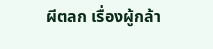ผีตลก เรื่องผู้กล้า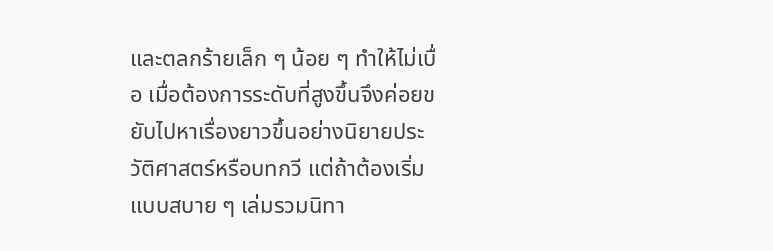และตลกร้ายเล็ก ๆ น้อย ๆ ทำให้ไม่เบื่อ เมื่อต้องการระดับที่สูงขึ้นจึงค่อยขยับไปหาเรื่องยาวขึ้นอย่างนิยายประวัติศาสตร์หรือบทกวี แต่ถ้าต้องเริ่มแบบสบาย ๆ เล่มรวมนิทา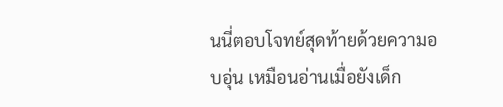นนี่ตอบโจทย์สุดท้ายด้วยความอบอุ่น เหมือนอ่านเมื่อยังเด็ก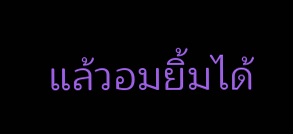แล้วอมยิ้มได้